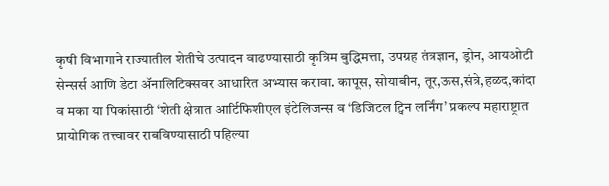कृषी विभागाने राज्यातील शेतीचे उत्पादन वाढण्यासाठी कृत्रिम बुद्धिमत्ता, उपग्रह तंत्रज्ञान, ड्रोन, आयओटी सेन्सर्स आणि डेटा ॲनालिटिक्सवर आधारित अभ्यास करावा. कापूस, सोयाबीन, तूर,ऊस,संत्रे,हळद,कांदा व मका या पिकांसाठी ‘शेती क्षेत्रात आर्टिफिशीएल इंटेलिजन्स व ‘डिजिटल ट्विन लर्निंग’ प्रकल्प महाराष्ट्रात प्रायोगिक तत्त्वावर राबविण्यासाठी पहिल्या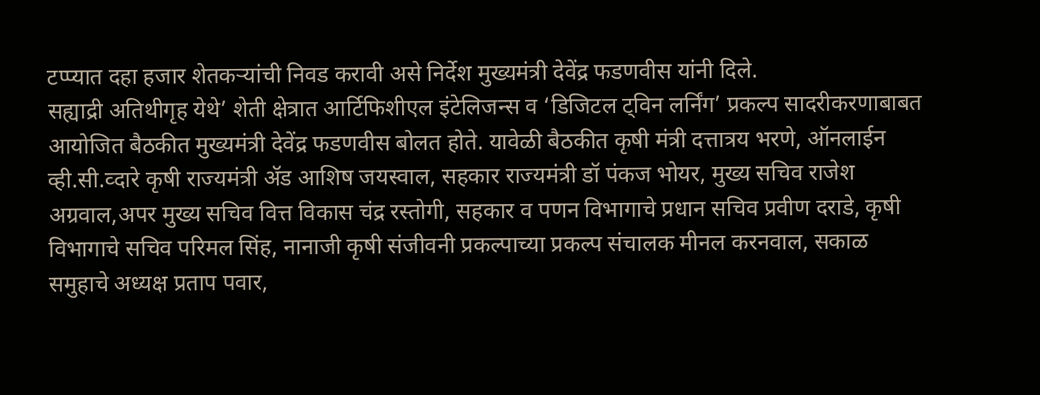टप्प्यात दहा हजार शेतकऱ्यांची निवड करावी असे निर्देश मुख्यमंत्री देवेंद्र फडणवीस यांनी दिले.
सह्याद्री अतिथीगृह येथे’ शेती क्षेत्रात आर्टिफिशीएल इंटेलिजन्स व ‘डिजिटल ट्विन लर्निंग’ प्रकल्प सादरीकरणाबाबत आयोजित बैठकीत मुख्यमंत्री देवेंद्र फडणवीस बोलत होते. यावेळी बैठकीत कृषी मंत्री दत्तात्रय भरणे, ऑनलाईन व्ही.सी.व्दारे कृषी राज्यमंत्री ॲड आशिष जयस्वाल, सहकार राज्यमंत्री डॉ पंकज भोयर, मुख्य सचिव राजेश अग्रवाल,अपर मुख्य सचिव वित्त विकास चंद्र रस्तोगी, सहकार व पणन विभागाचे प्रधान सचिव प्रवीण दराडे, कृषी विभागाचे सचिव परिमल सिंह, नानाजी कृषी संजीवनी प्रकल्पाच्या प्रकल्प संचालक मीनल करनवाल, सकाळ समुहाचे अध्यक्ष प्रताप पवार,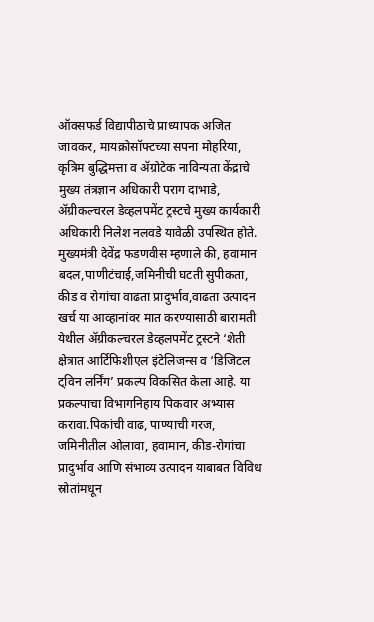ऑक्सफर्ड विद्यापीठाचे प्राध्यापक अजित जावकर, मायक्रोसॉफ्टच्या सपना मोहरिया, कृत्रिम बुद्धिमत्ता व ॲग्रोटेक नाविन्यता केंद्राचे मुख्य तंत्रज्ञान अधिकारी पराग दाभाडे, ॲग्रीकल्चरल डेव्हलपमेंट ट्रस्टचे मुख्य कार्यकारी अधिकारी निलेश नलवडे यावेळी उपस्थित होते.
मुख्यमंत्री देवेंद्र फडणवीस म्हणाले की, हवामान बदल,पाणीटंचाई,जमिनीची घटती सुपीकता, कीड व रोगांचा वाढता प्रादुर्भाव,वाढता उत्पादन खर्च या आव्हानांवर मात करण्यासाठी बारामती येथील ॲग्रीकल्चरल डेव्हलपमेंट ट्रस्टने ‘शेती क्षेत्रात आर्टिफिशीएल इंटेलिजन्स व ‘डिजिटल ट्विन लर्निंग’ प्रकल्प विकसित केला आहे. या प्रकल्पाचा विभागनिहाय पिकवार अभ्यास करावा.पिकांची वाढ, पाण्याची गरज, जमिनीतील ओलावा, हवामान, कीड-रोगांचा प्रादुर्भाव आणि संभाव्य उत्पादन याबाबत विविध स्रोतांमधून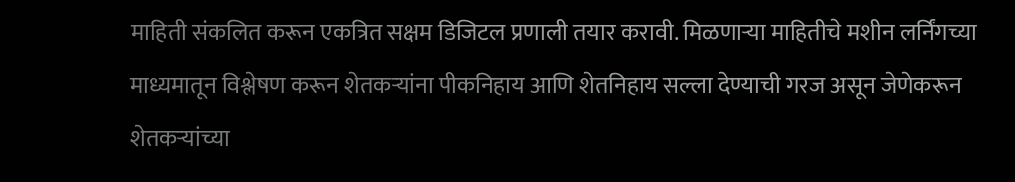माहिती संकलित करून एकत्रित सक्षम डिजिटल प्रणाली तयार करावी. मिळणाऱ्या माहितीचे मशीन लर्निंगच्या माध्यमातून विश्लेषण करून शेतकऱ्यांना पीकनिहाय आणि शेतनिहाय सल्ला देण्याची गरज असून जेणेकरून शेतकऱ्यांच्या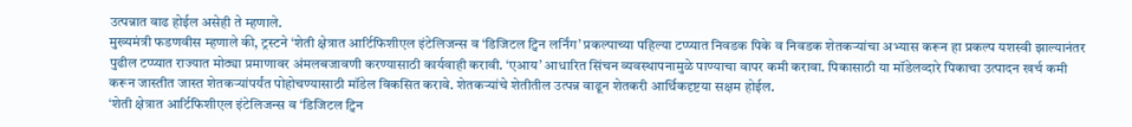उत्पन्नात वाढ होईल असेही ते म्हणाले.
मुख्यमंत्री फडणवीस म्हणाले की, ट्रस्टने ‘शेती क्षेत्रात आर्टिफिशीएल इंटेलिजन्स व ‘डिजिटल ट्विन लर्निंग’ प्रकल्पाच्या पहिल्या टप्प्यात निवडक पिके व निवडक शेतकऱ्यांचा अभ्यास करून हा प्रकल्प यशस्वी झाल्यानंतर पुढील टप्प्यात राज्यात मोठ्या प्रमाणावर अंमलबजावणी करण्यासाठी कार्यवाही करावी. ‘एआय’ आधारित सिंचन व्यवस्थापनामुळे पाण्याचा वापर कमी करावा. पिकासाठी या मॉडेलव्दारे पिकाचा उत्पादन खर्च कमी करून जास्तीत जास्त शेतकऱ्यांपर्यंत पोहोचण्यासाठी मॉडेल विकसित करावे. शेतकऱ्यांचे शेतीतील उत्पन्न वाढून शेतकरी आर्थिकदृष्टया सक्षम होईल.
‘शेती क्षेत्रात आर्टिफिशीएल इंटेलिजन्स व ‘डिजिटल ट्विन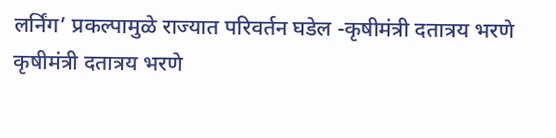लर्निंग’ प्रकल्पामुळे राज्यात परिवर्तन घडेल -कृषीमंत्री दतात्रय भरणे
कृषीमंत्री दतात्रय भरणे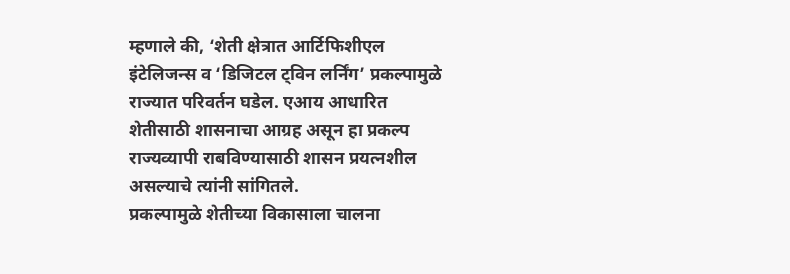म्हणाले की, ‘शेती क्षेत्रात आर्टिफिशीएल इंटेलिजन्स व ‘डिजिटल ट्विन लर्निंग’ प्रकल्पामुळे राज्यात परिवर्तन घडेल. एआय आधारित शेतीसाठी शासनाचा आग्रह असून हा प्रकल्प राज्यव्यापी राबविण्यासाठी शासन प्रयत्नशील असल्याचे त्यांनी सांगितले.
प्रकल्पामुळे शेतीच्या विकासाला चालना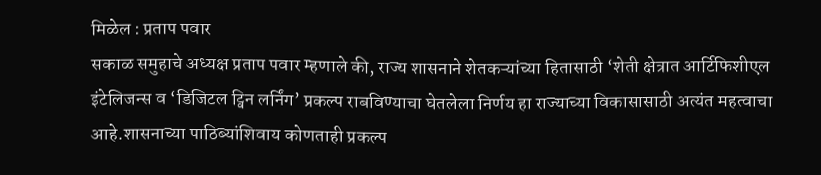मिळेल : प्रताप पवार
सकाळ समुहाचे अध्यक्ष प्रताप पवार म्हणाले की, राज्य शासनाने शेतकऱ्यांच्या हितासाठी ‘शेती क्षेत्रात आर्टिफिशीएल इंटेलिजन्स व ‘डिजिटल ट्विन लर्निंग’ प्रकल्प राबविण्याचा घेतलेला निर्णय हा राज्याच्या विकासासाठी अत्यंत महत्वाचा आहे.शासनाच्या पाठिब्यांशिवाय कोणताही प्रकल्प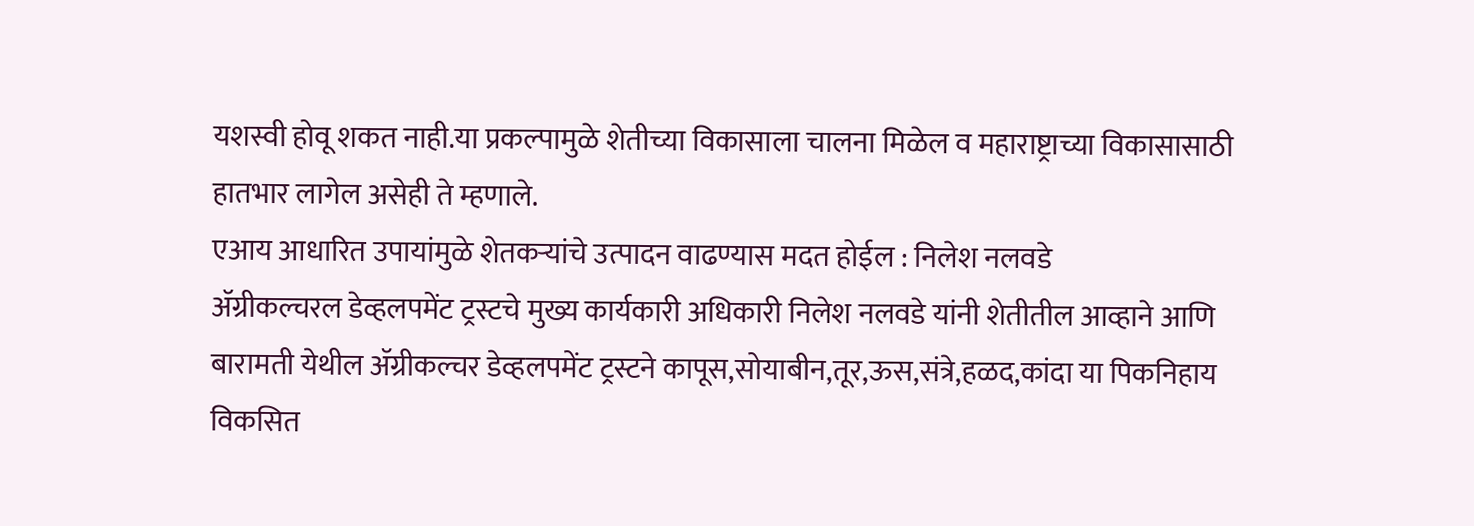यशस्वी होवू शकत नाही.या प्रकल्पामुळे शेतीच्या विकासाला चालना मिळेल व महाराष्ट्राच्या विकासासाठी हातभार लागेल असेही ते म्हणाले.
एआय आधारित उपायांमुळे शेतकऱ्यांचे उत्पादन वाढण्यास मदत होईल : निलेश नलवडे
ॲग्रीकल्चरल डेव्हलपमेंट ट्रस्टचे मुख्य कार्यकारी अधिकारी निलेश नलवडे यांनी शेतीतील आव्हाने आणि बारामती येथील ॲग्रीकल्चर डेव्हलपमेंट ट्रस्टने कापूस,सोयाबीन,तूर,ऊस,संत्रे,हळद,कांदा या पिकनिहाय विकसित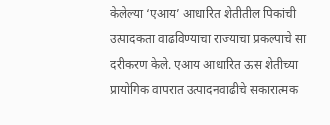केलेल्या ‘एआय’ आधारित शेतीतील पिकांची उत्पादकता वाढविण्याचा राज्याचा प्रकल्पाचे सा दरीकरण केले. एआय आधारित ऊस शेतीच्या प्रायोगिक वापरात उत्पादनवाढीचे सकारात्मक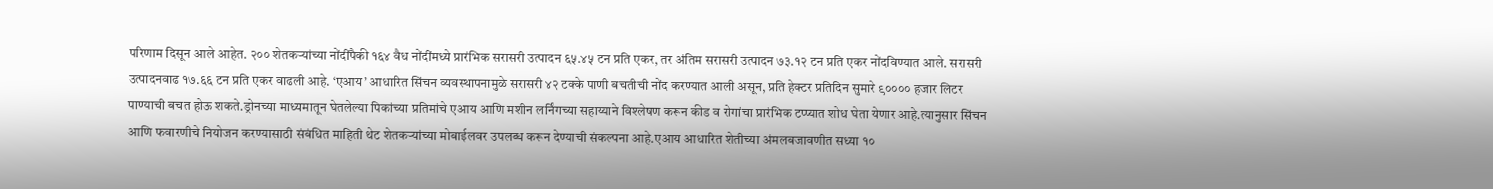परिणाम दिसून आले आहेत. २०० शेतकऱ्यांच्या नोंदींपैकी १६४ वैध नोंदींमध्ये प्रारंभिक सरासरी उत्पादन ६५.४५ टन प्रति एकर, तर अंतिम सरासरी उत्पादन ७३.१२ टन प्रति एकर नोंदविण्यात आले. सरासरी उत्पादनवाढ १७.६६ टन प्रति एकर वाढली आहे. ‘एआय’ आधारित सिंचन व्यवस्थापनामुळे सरासरी ४२ टक्के पाणी बचतीची नोंद करण्यात आली असून, प्रति हेक्टर प्रतिदिन सुमारे ९०००० हजार लिटर पाण्याची बचत होऊ शकते.ड्रोनच्या माध्यमातून घेतलेल्या पिकांच्या प्रतिमांचे एआय आणि मशीन लर्निंगच्या सहाय्याने विश्लेषण करून कीड व रोगांचा प्रारंभिक टप्प्यात शोध घेता येणार आहे.त्यानुसार सिंचन आणि फवारणीचे नियोजन करण्यासाठी संबंधित माहिती थेट शेतकऱ्यांच्या मोबाईलवर उपलब्ध करून देण्याची संकल्पना आहे.एआय आधारित शेतीच्या अंमलबजावणीत सध्या १०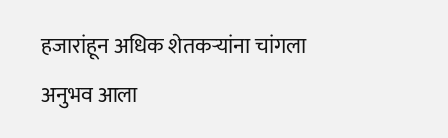हजारांहून अधिक शेतकऱ्यांना चांगला अनुभव आला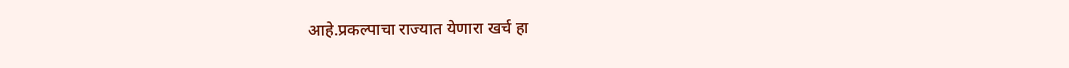आहे.प्रकल्पाचा राज्यात येणारा खर्च हा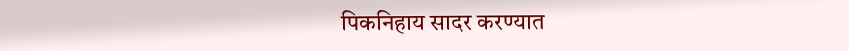पिकनिहाय सादर करण्यात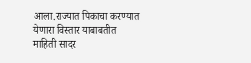आला.राज्यात पिकाचा करण्यात येणारा विस्तार याबाबतीत माहिती सादर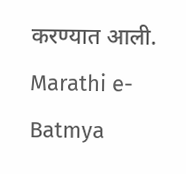करण्यात आली.
Marathi e-Batmya